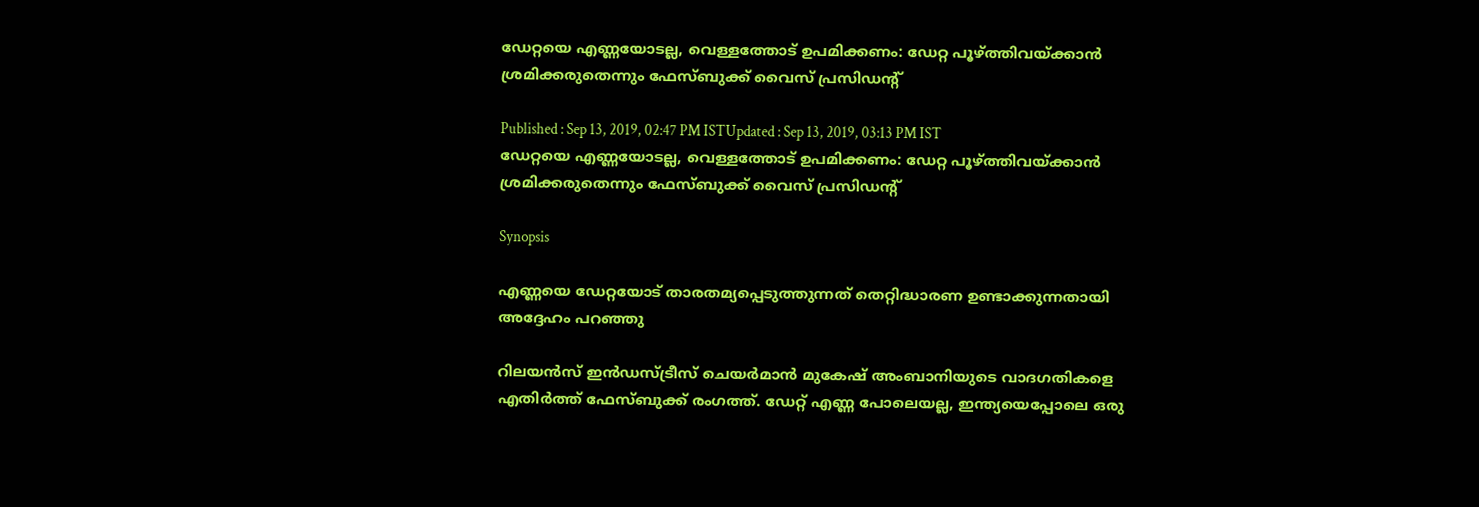ഡേറ്റയെ എണ്ണയോടല്ല, വെള്ളത്തോട് ഉപമിക്കണം: ഡേറ്റ പൂഴ്ത്തിവയ്ക്കാൻ ശ്രമിക്കരുതെന്നും ഫേസ്ബുക്ക് വൈസ് പ്രസിഡന്‍റ്

Published : Sep 13, 2019, 02:47 PM ISTUpdated : Sep 13, 2019, 03:13 PM IST
ഡേറ്റയെ എണ്ണയോടല്ല, വെള്ളത്തോട് ഉപമിക്കണം: ഡേറ്റ പൂഴ്ത്തിവയ്ക്കാൻ ശ്രമിക്കരുതെന്നും ഫേസ്ബുക്ക് വൈസ് പ്രസിഡന്‍റ്

Synopsis

എണ്ണയെ ഡേറ്റയോട് താരതമ്യപ്പെടുത്തുന്നത് തെറ്റിദ്ധാരണ ഉണ്ടാക്കുന്നതായി അദ്ദേഹം പറഞ്ഞു

റിലയന്‍സ് ഇന്‍ഡസ്ട്രീസ് ചെയര്‍മാന്‍ മുകേഷ് അംബാനിയുടെ വാദഗതികളെ എതിര്‍ത്ത് ഫേസ്ബുക്ക് രംഗത്ത്. ഡേറ്റ് എണ്ണ പോലെയല്ല, ഇന്ത്യയെപ്പോലെ ഒരു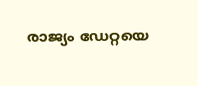രാജ്യം ഡേറ്റയെ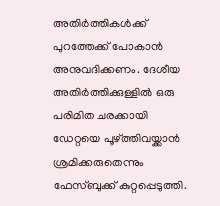അതിര്‍ത്തികള്‍ക്ക് പുറത്തേക്ക് പോകാന്‍ അനുവദിക്കണം. ദേശീയ അതിർത്തിക്കുള്ളിൽ ഒരു പരിമിത ചരക്കായി ഡേറ്റയെ പൂഴ്ത്തിവയ്ക്കാൻ ശ്രമിക്കരുതെന്നും ഫേസ്ബുക്ക് കുറ്റപ്പെടുത്തി.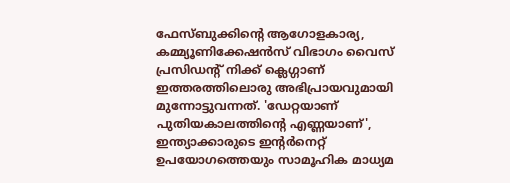ഫേസ്ബുക്കിന്‍റെ ആഗോളകാര്യ, കമ്മ്യൂണിക്കേഷന്‍സ് വിഭാഗം വൈസ് പ്രസിഡന്‍റ് നിക്ക് ക്ലെഗ്ഗാണ് ഇത്തരത്തിലൊരു അഭിപ്രായവുമായി മുന്നോട്ടുവന്നത്. 'ഡേറ്റയാണ് പുതിയകാലത്തിന്‍റെ എണ്ണയാണ്', ഇന്ത്യാക്കാരുടെ ഇന്‍റര്‍നെറ്റ് ഉപയോഗത്തെയും സാമൂഹിക മാധ്യമ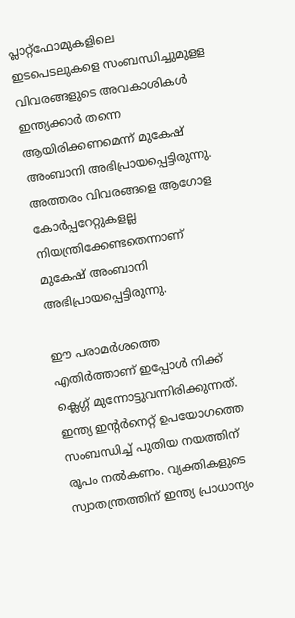പ്ലാറ്റ്ഫോമുകളിലെ ഇടപെടലുകളെ സംബന്ധിച്ചുമുളള വിവരങ്ങളുടെ അവകാശികള്‍ ഇന്ത്യക്കാര്‍ തന്നെ ആയിരിക്കണമെന്ന് മുകേഷ് അംബാനി അഭിപ്രായപ്പെട്ടിരുന്നു.  അത്തരം വിവരങ്ങളെ ആഗോള കോര്‍പ്പറേറ്റുകളല്ല നിയന്ത്രിക്കേണ്ടതെന്നാണ് മുകേഷ് അംബാനി അഭിപ്രായപ്പെട്ടിരുന്നു.

ഈ പരാമര്‍ശത്തെ എതിര്‍ത്താണ് ഇപ്പോള്‍ നിക്ക് ക്ലെഗ്ഗ് മുന്നോട്ടുവന്നിരിക്കുന്നത്. ഇന്ത്യ ഇന്‍റര്‍നെറ്റ് ഉപയോഗത്തെ സംബന്ധിച്ച് പുതിയ നയത്തിന് രൂപം നല്‍കണം. വ്യക്തികളുടെ സ്വാതന്ത്രത്തിന് ഇന്ത്യ പ്രാധാന്യം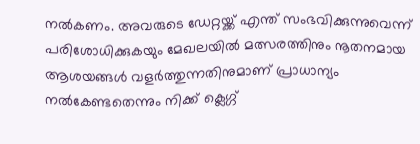നല്‍കണം. അവരുടെ ഡേറ്റയ്ക്ക് എന്ത് സംഭവിക്കുന്നുവെന്ന് പരിശോധിക്കുകയും മേഖലയില്‍ മത്സരത്തിനും നൂതനമായ ആശയങ്ങള്‍ വളര്‍ത്തുന്നതിനുമാണ് പ്രാധാന്യം നല്‍കേണ്ടതെന്നും നിക്ക് ക്ലെഗ്ഗ്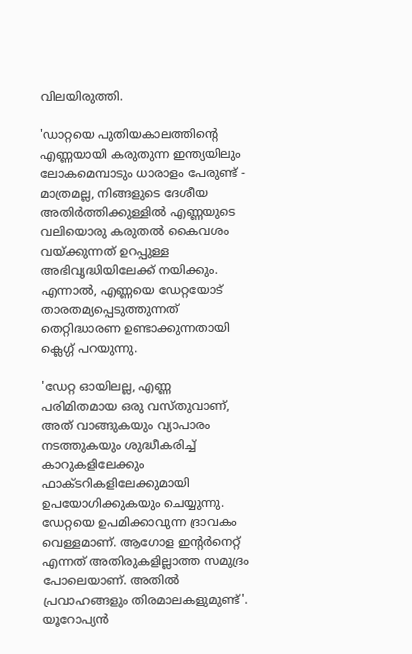വിലയിരുത്തി.

'ഡാറ്റയെ പുതിയകാലത്തിന്‍റെ എണ്ണയായി കരുതുന്ന ഇന്ത്യയിലും ലോകമെമ്പാടും ധാരാളം പേരുണ്ട് - മാത്രമല്ല, നിങ്ങളുടെ ദേശീയ അതിർത്തിക്കുള്ളിൽ എണ്ണയുടെ വലിയൊരു കരുതൽ കൈവശം വയ്ക്കുന്നത് ഉറപ്പുള്ള അഭിവൃദ്ധിയിലേക്ക് നയിക്കും. എന്നാൽ, എണ്ണയെ ഡേറ്റയോട് താരതമ്യപ്പെടുത്തുന്നത് തെറ്റിദ്ധാരണ ഉണ്ടാക്കുന്നതായി ക്ലെഗ്ഗ് പറയുന്നു.

'ഡേറ്റ ഓയിലല്ല, എണ്ണ പരിമിതമായ ഒരു വസ്തുവാണ്, അത് വാങ്ങുകയും വ്യാപാരം നടത്തുകയും ശുദ്ധീകരിച്ച് കാറുകളിലേക്കും ഫാക്ടറികളിലേക്കുമായി ഉപയോഗിക്കുകയും ചെയ്യുന്നു. ഡേറ്റയെ ഉപമിക്കാവുന്ന ദ്രാവകം വെള്ളമാണ്. ആഗോള ഇന്‍റര്‍നെറ്റ് എന്നത് അതിരുകളില്ലാത്ത സമുദ്രം പോലെയാണ്. അതില്‍ പ്രവാഹങ്ങളും തിരമാലകളുമുണ്ട്'. യൂറോപ്യൻ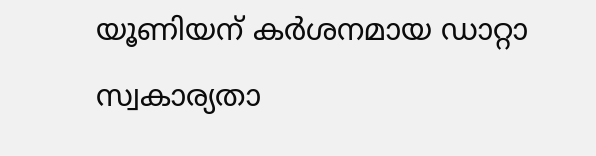യൂണിയന് കർശനമായ ഡാറ്റാ സ്വകാര്യതാ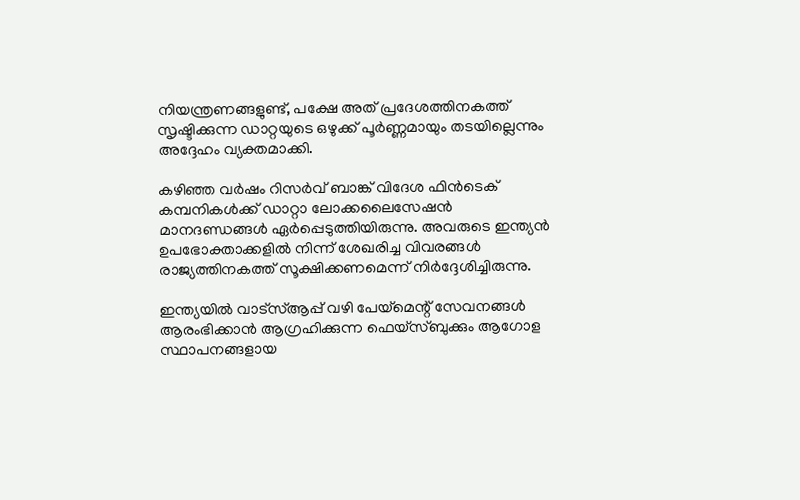നിയന്ത്രണങ്ങളുണ്ട്, പക്ഷേ അത് പ്രദേശത്തിനകത്ത് സൃഷ്ടിക്കുന്ന ഡാറ്റയുടെ ഒഴുക്ക് പൂർണ്ണമായും തടയില്ലെന്നും അദ്ദേഹം വ്യക്തമാക്കി.

കഴിഞ്ഞ വർഷം റിസർവ് ബാങ്ക് വിദേശ ഫിൻ‌ടെക് കമ്പനികൾക്ക് ഡാറ്റാ ലോക്കലൈസേഷൻ മാനദണ്ഡങ്ങൾ ഏർപ്പെടുത്തിയിരുന്നു. അവരുടെ ഇന്ത്യൻ ഉപഭോക്താക്കളിൽ നിന്ന് ശേഖരിച്ച വിവരങ്ങൾ രാജ്യത്തിനകത്ത് സൂക്ഷിക്കണമെന്ന് നിര്‍ദ്ദേശിച്ചിരുന്നു.

ഇന്ത്യയില്‍ വാട്‌സ്ആപ്പ് വഴി പേയ്‌മെന്റ് സേവനങ്ങൾ ആരംഭിക്കാൻ ആഗ്രഹിക്കുന്ന ഫെയ്‌സ്ബുക്കും ആഗോള സ്ഥാപനങ്ങളായ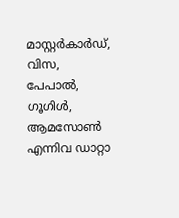മാസ്റ്റർകാർഡ്, വിസ, പേപാൽ, ഗൂഗിൾ, ആമസോൺ എന്നിവ ഡാറ്റാ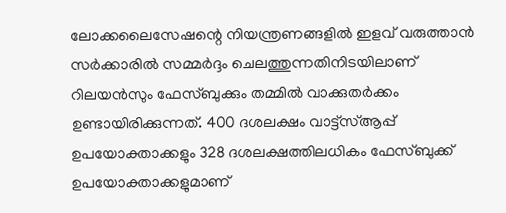ലോക്കലൈസേഷന്റെ നിയന്ത്രണങ്ങളിൽ ഇളവ് വരുത്താൻ സർക്കാരില്‍ സമ്മർദ്ദം ചെലത്തുന്നതിനിടയിലാണ് റിലയന്‍സും ഫേസ്ബുക്കും തമ്മില്‍ വാക്കുതര്‍ക്കം ഉണ്ടായിരിക്കുന്നത്. 400 ദശലക്ഷം വാട്ട്‌സ്ആപ്പ് ഉപയോക്താക്കളും 328 ദശലക്ഷത്തിലധികം ഫേസ്ബുക്ക് ഉപയോക്താക്കളുമാണ്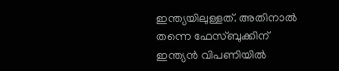ഇന്ത്യയിലുള്ളത്. അതിനാല്‍ തന്നെ ഫേസ്ബുക്കിന് ഇന്ത്യന്‍ വിപണിയില്‍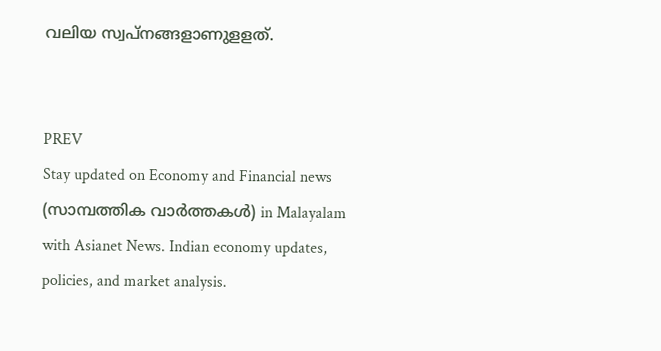വലിയ സ്വപ്നങ്ങളാണുളളത്.


PREV
Stay updated on Economy and Financial news (സാമ്പത്തിക വാർത്തകൾ) in Malayalam with Asianet News. Indian economy updates, policies, and market analysis.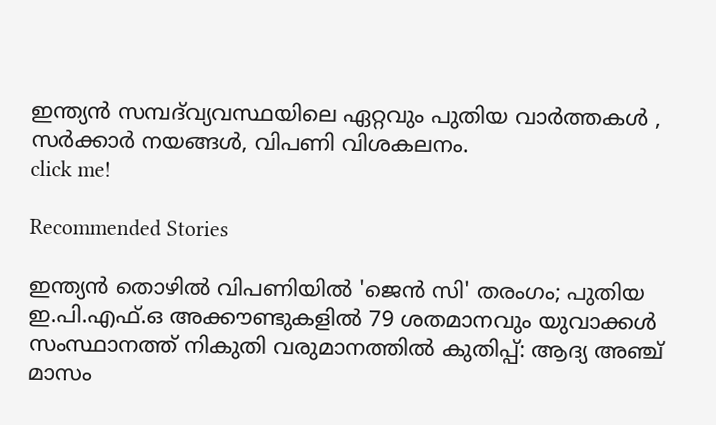ഇന്ത്യൻ സമ്പദ്‌വ്യവസ്ഥയിലെ ഏറ്റവും പുതിയ വാർത്തകൾ , സർക്കാർ നയങ്ങൾ, വിപണി വിശകലനം.
click me!

Recommended Stories

ഇന്ത്യൻ തൊഴിൽ വിപണിയിൽ 'ജെൻ സി' തരംഗം; പുതിയ ഇ.പി.എഫ്.ഒ അക്കൗണ്ടുകളിൽ 79 ശതമാനവും യുവാക്കൾ
സംസ്ഥാനത്ത് നികുതി വരുമാനത്തിൽ കുതിപ്പ്: ആദ്യ അഞ്ച് മാസം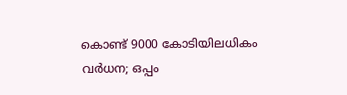കൊണ്ട് 9000 കോടിയിലധികം വർധന; ഒപ്പം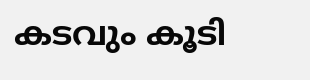കടവും കൂടി